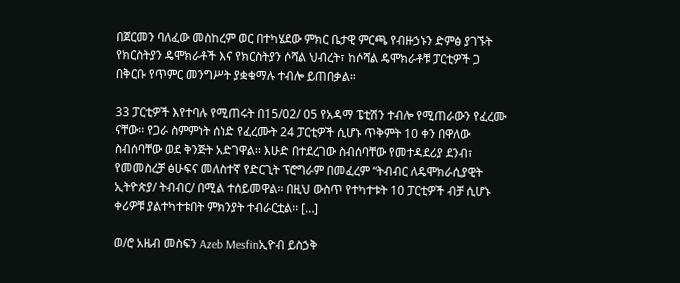በጀርመን ባለፈው መስከረም ወር በተካሄደው ምክር ቤታዊ ምርጫ የብዙኃኑን ድምፅ ያገኙት የክርስትያን ዴሞክራቶች እና የክርስትያን ሶሻል ህብረት፣ ከሶሻል ዴሞክራቶቹ ፓርቲዎች ጋ በቅርቡ የጥምር መንግሥት ያቋቁማሉ ተብሎ ይጠበቃል።

33 ፓርቲዎች እየተባሉ የሚጠሩት በ15/02/ 05 የአዳማ ፔቲሽን ተብሎ የሚጠራውን የፈረሙ ናቸው፡፡ የጋራ ስምምነት ሰነድ የፈረሙት 24 ፓርቲዎች ሲሆኑ ጥቅምት 10 ቀን በዋለው ስብሰባቸው ወደ ቅንጅት አድገዋል፡፡ እሁድ በተደረገው ስብሰባቸው የመተዳደሪያ ደንብ፣ የመመስረቻ ፅሁፍና መለስተኛ የድርጊት ፕሮግራም በመፈረም “ትብብር ለዴሞክራሲያዊት ኢትዮጵያ/ ትብብር/ በሚል ተሰይመዋል፡፡ በዚህ ውስጥ የተካተቱት 10 ፓርቲዎች ብቻ ሲሆኑ ቀሪዎቹ ያልተካተቱበት ምክንያት ተብራርቷል፡፡ […]

ወ/ሮ አዜብ መስፍን Azeb Mesfinኢዮብ ይስኃቅ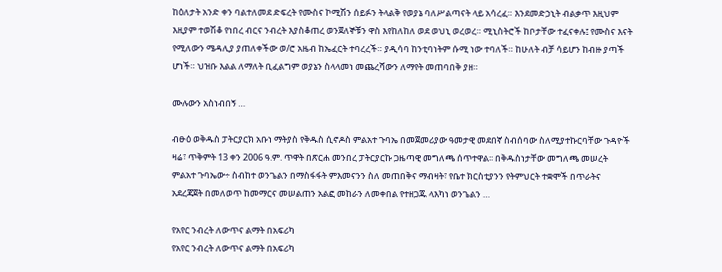ከዕለታት አንድ ቀን ባልተለመደ ድፍረት የሙስና ኮሚሽን ሰይፉን ትላልቅ የወያኔ ባለሥልጣናት ላይ አሳረፈ። እንደመድኃኒት ብልቃጥ እዚህም እዚያም ተወሽቆ የነበረ ብርና ንብረት እያስቆጠረ ወንጀለኞቹን ዋስ እየከለከለ ወደ ወህኒ ወረወረ። ሚኒስትሮች ከቦታቸው ተፈናቀሉ፤ የሙስና እናት የሚለውን ሜዳሊያ ያጠለቀችው ወ/ሮ አዜብ ከኤፈርት ተባረረች። ያዲሳባ ከንቲባነትም ሱሚ ነው ተባለች። ከሁለት ብቻ ሳይሆን ከብዙ ያጣች ሆነች። ህዝቡ እልል ለማለት ቢፈልግም ወያኔን ስላላመነ መጨረሻውን ለማየት መጠባበቅ ያዘ።

ሙሉውን አስነብበኝ …

ብፁዕ ወቅዱስ ፓትርያርክ አቡነ ማትያስ የቅዱስ ሲኖዶስ ምልአተ ጉባኤ በመጀመሪያው ዓመታዊ መደበኛ ስብሰባው ስለሚያተኩርባቸው ጉዳዮች ዛሬ፣ ጥቅምት 13 ቀን 2006 ዓ.ም. ጥዋት በጽርሐ መንበረ ፓትርያርኩ ጋዜጣዊ መግለጫ ሰጥተዋል፡፡ በቅዱስነታቸው መግለጫ መሠረት ምልአተ ጉባኤው÷ ስብከተ ወንጌልን በማስፋፋት ምእመናንን ስለ መጠበቅና ማብዛት፣ የቤተ ክርስቲያንን የትምህርት ተቋሞች በጥራትና አደረጃጀት በመለወጥ ከመማርና መሠልጠን አልፎ መከራን ለመቀበል የተዘጋጁ ላእካነ ወንጌልን …

የአየር ንብረት ለውጥና ልማት በአፍሪካ
የአየር ንብረት ለውጥና ልማት በአፍሪካ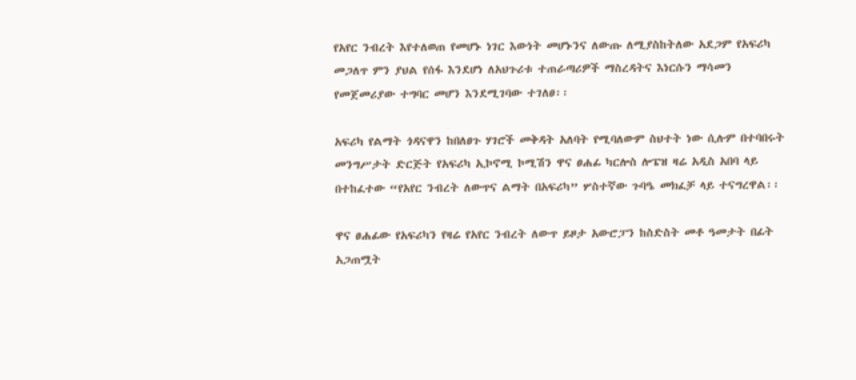የአየር ንብረት እየተለወጠ የመሆኑ ነገር እውነት መሆኑንና ለውጡ ለሚያስከትለው አደጋም የአፍሪካ መጋለጥ ምን ያህል የሰፋ እንደሆነ ለአህጉሪቱ ተጠራጣሪዎች ማስረዳትና እነርሱን ማሳመን የመጀመሪያው ተግባር መሆን እንደሚገባው ተገለፀ፡፡

አፍሪካ የልማት ጎዳናዋን ከበለፀጉ ሃገሮች መቅዳት አለባት የሚባለውም ስህተት ነው ሲሉም በተባበሩት መንግሥታት ድርጅት የአፍሪካ ኢኮኖሚ ኮሚሽን ዋና ፀሐፊ ካርሎስ ሎፔዝ ዛሬ አዲስ አበባ ላይ በተከፈተው “የአየር ንብረት ለውጥና ልማት በአፍሪካ” ሦስተኛው ጉባዔ መክፈቻ ላይ ተናግረዋል፡፡

ዋና ፀሐፊው የአፍሪካን የዛሬ የአየር ንብረት ለውጥ ይዞታ አውሮፓን ከስድስት መቶ ዓመታት በፊት አጋጠሟት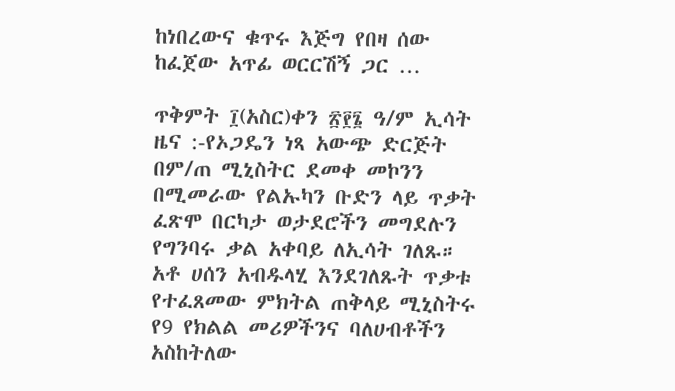ከነበረውና ቁጥሩ እጅግ የበዛ ሰው ከፈጀው አጥፊ ወርርሽኝ ጋር …

ጥቅምት ፲(አስር)ቀን ፳፻፮ ዓ/ም ኢሳት ዜና :-የኦጋዴን ነጻ አውጭ ድርጅት በም/ጠ ሚኒስትር ደመቀ መኮንን በሚመራው የልኡካን ቡድን ላይ ጥቃት ፈጽሞ በርካታ ወታደሮችን መግደሉን የግንባሩ ቃል አቀባይ ለኢሳት ገለጹ። አቶ ሀሰን አብዱላሂ እንደገለጹት ጥቃቱ የተፈጸመው ምክትል ጠቅላይ ሚኒስትሩ የ9 የክልል መሪዎችንና ባለሀብቶችን አስከትለው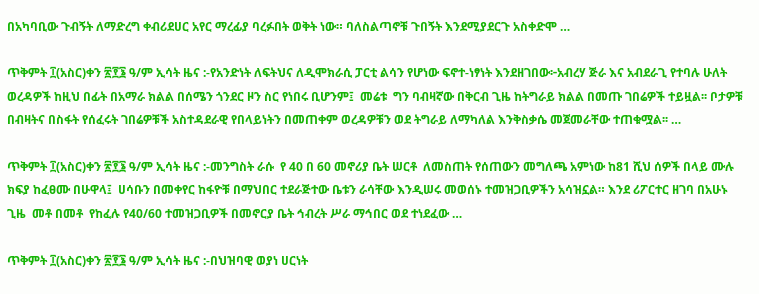በአካባቢው ጉብኝት ለማድረግ ቀብሪደሀር አየር ማረፊያ ባረፉበት ወቅት ነው። ባለስልጣኖቹ ጉበኝት እንደሚያደርጉ አስቀድሞ …

ጥቅምት ፲(አስር)ቀን ፳፻፮ ዓ/ም ኢሳት ዜና :-የአንድነት ለፍትህና ለዲሞክራሲ ፓርቲ ልሳን የሆነው ፍኖተ-ነፃነት እንደዘገበው፦አብረሃ ጅራ እና አብደራጊ የተባሉ ሁለት ወረዳዎች ከዚህ በፊት በአማራ ክልል በሰሜን ጎንደር ዞን ስር የነበሩ ቢሆንም፤  መሬቱ  ግን ባብዛኛው በቅርብ ጊዜ ከትግራይ ክልል በመጡ ገበሬዎች ተይዟል፡፡ ቦታዎቹ በብዛትና በስፋት የሰፈሩት ገበሬዎቹች አስተዳደራዊ የበላይነትን በመጠቀም ወረዳዎቹን ወደ ትግራይ ለማካለል እንቅስቃሴ መጀመራቸው ተጠቁሟል፡፡ …

ጥቅምት ፲(አስር)ቀን ፳፻፮ ዓ/ም ኢሳት ዜና :-መንግስት ራሱ  የ 40 በ 60 መኖሪያ ቤት ሠርቶ  ለመስጠት የሰጠውን መግለጫ አምነው ከ81 ሺህ ሰዎች በላይ ሙሉ ክፍያ ከፈፀሙ በሁዋላ፤  ሀሳቡን በመቀየር ከፋዮቹ በማህበር ተደራጅተው ቤቱን ራሳቸው እንዲሠሩ መወሰኑ ተመዝጋቢዎችን አሳዝኗል። እንደ ሪፖርተር ዘገባ በአሁኑ ጊዜ  መቶ በመቶ  የከፈሉ የ40/60 ተመዝጋቢዎች በመኖርያ ቤት ኅብረት ሥራ ማኅበር ወደ ተነደፈው …

ጥቅምት ፲(አስር)ቀን ፳፻፮ ዓ/ም ኢሳት ዜና :-በህዝባዊ ወያነ ሀርነት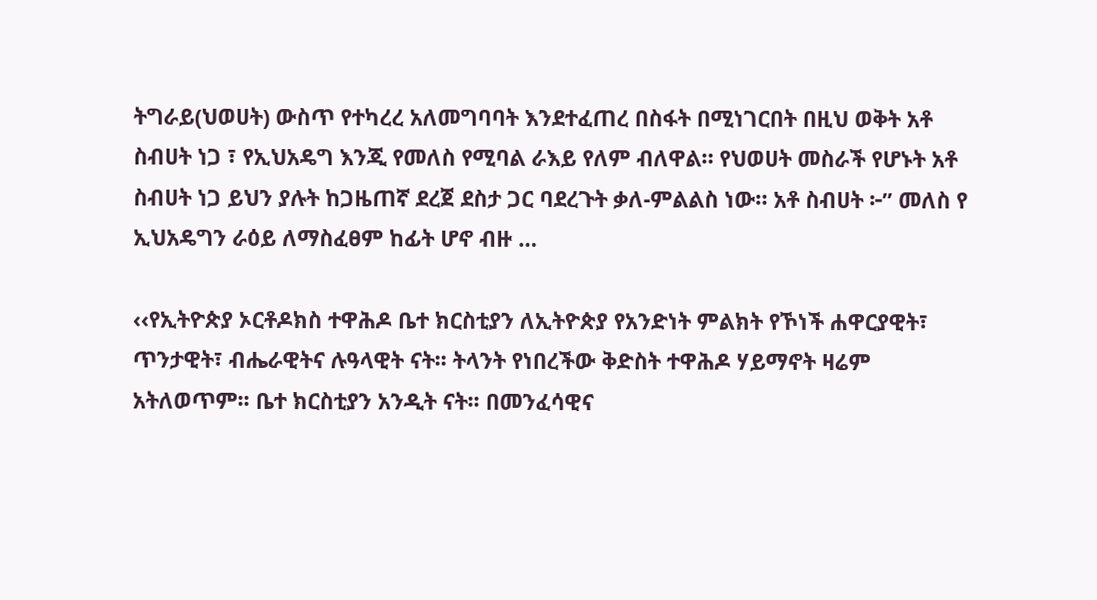ትግራይ(ህወሀት) ውስጥ የተካረረ አለመግባባት እንደተፈጠረ በስፋት በሚነገርበት በዚህ ወቅት አቶ ስብሀት ነጋ ፣ የኢህአዴግ እንጂ የመለስ የሚባል ራእይ የለም ብለዋል። የህወሀት መስራች የሆኑት አቶ ስብሀት ነጋ ይህን ያሉት ከጋዜጠኛ ደረጀ ደስታ ጋር ባደረጉት ቃለ-ምልልስ ነው። አቶ ስብሀት ፦” መለስ የ ኢህአዴግን ራዕይ ለማስፈፀም ከፊት ሆኖ ብዙ …

‹‹የኢትዮጵያ ኦርቶዶክስ ተዋሕዶ ቤተ ክርስቲያን ለኢትዮጵያ የአንድነት ምልክት የኾነች ሐዋርያዊት፣ ጥንታዊት፣ ብሔራዊትና ሉዓላዊት ናት፡፡ ትላንት የነበረችው ቅድስት ተዋሕዶ ሃይማኖት ዛሬም አትለወጥም፡፡ ቤተ ክርስቲያን አንዲት ናት፡፡ በመንፈሳዊና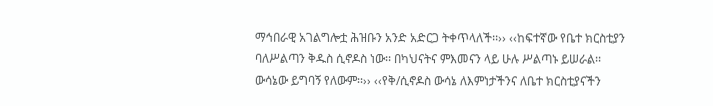ማኅበራዊ አገልግሎቷ ሕዝቡን አንድ አድርጋ ትቀጥላለች፡፡›› ‹‹ከፍተኛው የቤተ ክርስቲያን ባለሥልጣን ቅዱስ ሲኖዶስ ነው፡፡ በካህናትና ምእመናን ላይ ሁሉ ሥልጣኑ ይሠራል፡፡ ውሳኔው ይግባኝ የለውም፡፡›› ‹‹የቅ/ሲኖዶስ ውሳኔ ለእምነታችንና ለቤተ ክርስቲያናችን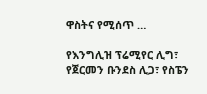ዋስትና የሚሰጥ …

የእንግሊዝ ፕሬሚየር ሊግ፣ የጀርመን ቡንደስ ሊጋ፣ የስፔን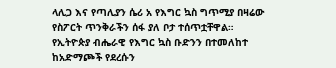ላሊጋ እና የጣሊያን ሴሪ አ የእግር ኳስ ግጥሚያ በዛሬው የስፖርት ጥንቅራችን ሰፋ ያለ ቦታ ተሰጥቷቸዋል። የኢትዮጵያ ብሔራዊ የእግር ኳስ ቡድንን በተመለከተ ከአድማጮች የደረሱን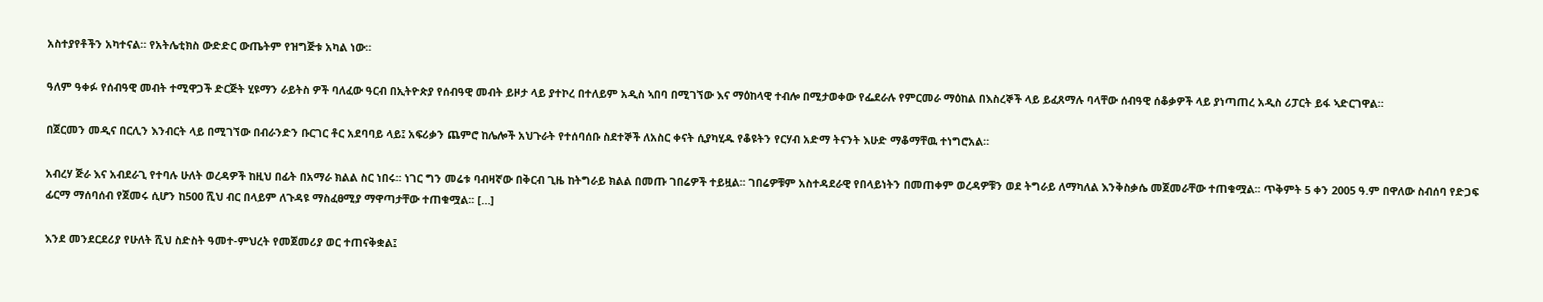አስተያየቶችን አካተናል። የአትሌቲክስ ውድድር ውጤትም የዝግጅቱ አካል ነው።

ዓለም ዓቀፉ የሰብዓዊ መብት ተሚዋጋች ድርጅት ሂዩማን ራይትስ ዎች ባለፈው ዓርብ በኢትዮጵያ የሰብዓዊ መብት ይዞታ ላይ ያተኮረ በተለይም አዲስ ኣበባ በሚገኘው እና ማዕከላዊ ተብሎ በሚታወቀው የፌደራሉ የምርመራ ማዕከል በእስረኞች ላይ ይፈጸማሉ ባላቸው ሰብዓዊ ሰቆቃዎች ላይ ያነጣጠረ አዲስ ሪፓርት ይፋ ኣድርገዋል።

በጀርመን መዲና በርሊን እንብርት ላይ በሚገኘው በብራንድን ቡርገር ቶር አደባባይ ላይ፤ አፍሪቃን ጨምሮ ከሌሎች አህጉራት የተሰባሰቡ ስደተኞች ለአስር ቀናት ሲያካሂዱ የቆዩትን የርሃብ አድማ ትናንት እሁድ ማቆማቸዉ ተነግሮአል።

አብረሃ ጅራ እና አብደራጊ የተባሉ ሁለት ወረዳዎች ከዚህ በፊት በአማራ ክልል ስር ነበሩ፡፡ ነገር ግን መሬቱ ባብዛኛው በቅርብ ጊዜ ከትግራይ ክልል በመጡ ገበሬዎች ተይዟል፡፡ ገበሬዎቹም አስተዳደራዊ የበላይነትን በመጠቀም ወረዳዎቹን ወደ ትግራይ ለማካለል እንቅስቃሴ መጀመራቸው ተጠቁሟል፡፡ ጥቅምት 5 ቀን 2005 ዓ.ም በዋለው ስብሰባ የድጋፍ ፊርማ ማሰባሰብ የጀመሩ ሲሆን ከ500 ሺህ ብር በላይም ለጉዳዩ ማስፈፀሚያ ማዋጣታቸው ተጠቁሟል፡፡ […]

እንደ መንደርደሪያ የሁለት ሺህ ስድስት ዓመተ-ምህረት የመጀመሪያ ወር ተጠናቅቋል፤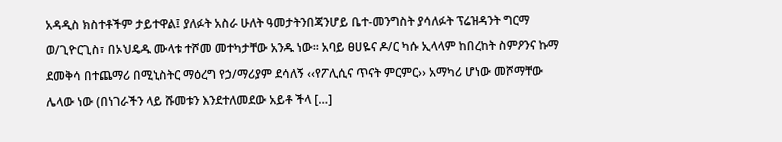አዳዲስ ክስተቶችም ታይተዋል፤ ያለፉት አስራ ሁለት ዓመታትንበጃንሆይ ቤተ-መንግስት ያሳለፉት ፕሬዝዳንት ግርማ ወ/ጊዮርጊስ፣ በኦህዴዱ ሙላቱ ተሾመ መተካታቸው አንዱ ነው፡፡ አባይ ፀሀዬና ዶ/ር ካሱ ኢላላም ከበረከት ስምዖንና ኩማ ደመቅሳ በተጨማሪ በሚኒስትር ማዕረግ የኃ/ማሪያም ደሳለኝ ‹‹የፖሊሲና ጥናት ምርምር›› አማካሪ ሆነው መሾማቸው ሌላው ነው (በነገራችን ላይ ሹመቱን እንደተለመደው አይቶ ችላ […]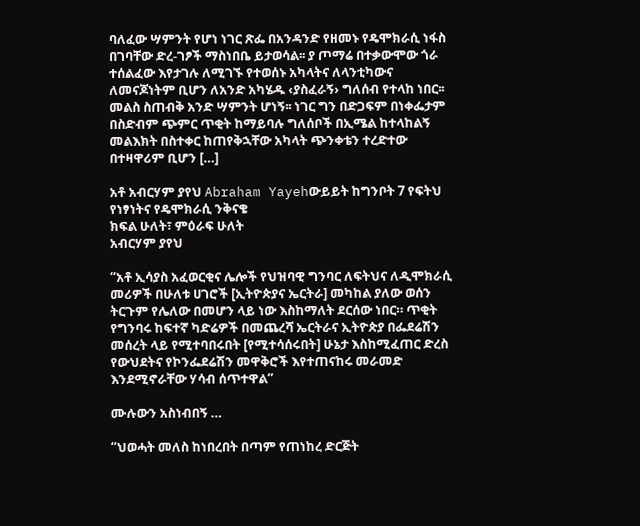ባለፈው ሣምንት የሆነ ነገር ጽፌ በአንዳንድ የዘመኑ የዴሞክራሲ ነፋስ በገባቸው ድረ-ገፆች ማስነበቤ ይታወሳል፡፡ ያ ጦማሬ በተቃውሞው ጎራ ተሰልፈው እየታገሉ ለሚገኙ የተወሰኑ አካላትና ለላንቲካውና ለመናጆነትም ቢሆን ለአንድ አካሄዱ ‹ያስፈራኝ› ግለሰብ የተላከ ነበር፡፡ መልስ ስጠብቅ አንድ ሣምንት ሆነኝ፡፡ ነገር ግን በድጋፍም በነቀፌታም በስድብም ጭምር ጥቂት ከማይባሉ ግለሰቦች በኢሜል ከተላከልኝ መልእክት በስተቀር ከጠየቅኋቸው አካላት ጭንቀቴን ተረድተው በተዛዋሪም ቢሆን […]

አቶ አብርሃም ያየህ Abraham Yayehውይይት ከግንቦት 7 የፍትህ የነፃነትና የዴሞክራሲ ንቅናቄ
ክፍል ሁለት፣ ምዕራፍ ሁለት
አብርሃም ያየህ

“አቶ ኢሳያስ አፈወርቂና ሌሎች የህዝባዊ ግንባር ለፍትህና ለዲሞክራሲ መሪዎች በሁለቱ ሀገሮች [ኢትዮጵያና ኤርትራ] መካከል ያለው ወሰን ትርጉም የሌለው በመሆን ላይ ነው እስከማለት ደርሰው ነበር። ጥቂት የግንባሩ ከፍተኛ ካድሬዎች በመጨረሻ ኤርትራና ኢትዮጵያ በፌደሬሽን መሰረት ላይ የሚተባበሩበት [የሚተሳሰሩበት] ሁኔታ እስከሚፈጠር ድረስ የውህደትና የኮንፌደሬሽን መዋቅሮች እየተጠናከሩ መራመድ እንደሚኖራቸው ሃሳብ ሰጥተዋል”

ሙሉውን አስነብበኝ …

“ህወሓት መለስ ከነበረበት በጣም የጠነከረ ድርጅት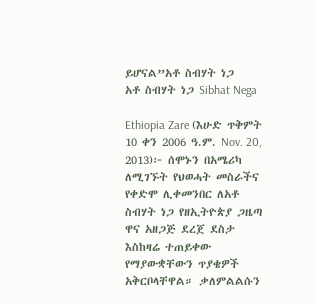ይሆናል”አቶ ስብሃት ነጋ
አቶ ስብሃት ነጋ Sibhat Nega

Ethiopia Zare (እሁድ ጥቅምት 10 ቀን 2006 ዓ.ም. Nov. 20, 2013)፦ ሰሞኑን በአሜሪካ ለሚገኙት የህወሓት መስራችና የቀድሞ ሊቀመንበር ለአቶ ስብሃት ነጋ የዘኢትዮጵያ ጋዜጣ ዋና አዘጋጅ ደረጀ ደስታ እስከዛሬ ተጠይቀው የማያውቋቸውን ጥያቄዎች አቅርቦላቸዋል። ቃለምልልሱን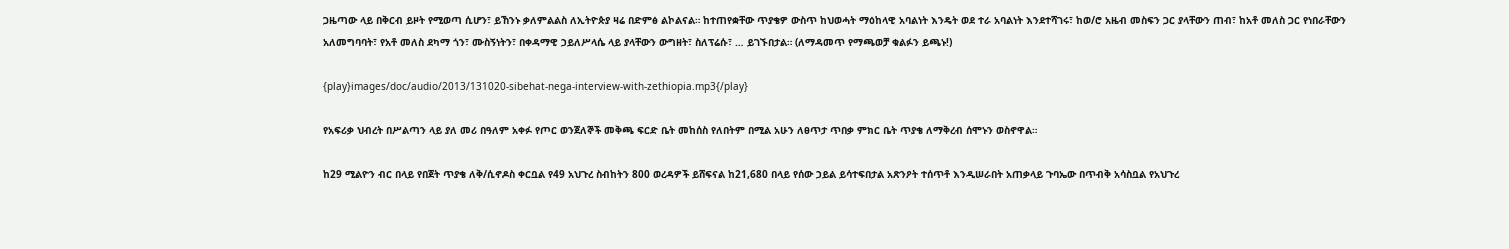ጋዜጣው ላይ በቅርብ ይዞት የሚወጣ ሲሆን፣ ይኸንኑ ቃለምልልስ ለኢትዮጵያ ዛሬ በድምፅ ልኮልናል። ከተጠየቋቸው ጥያቄዎ ውስጥ ከህወሓት ማዕከላዊ አባልነት እንዴት ወደ ተራ አባልነት እንደተሻገሩ፣ ከወ/ሮ አዜብ መስፍን ጋር ያላቸውን ጠብ፣ ከአቶ መለስ ጋር የነበራቸውን አለመግባባት፣ የአቶ መለስ ደካማ ጎን፣ ሙስኝነትን፣ በቀዳማዊ ኃይለሥላሴ ላይ ያላቸውን ውግዘት፣ ስለፕሬሱ፣ … ይገኙበታል። (ለማዳመጥ የማጫወቻ ቁልፉን ይጫኑ!)

{play}images/doc/audio/2013/131020-sibehat-nega-interview-with-zethiopia.mp3{/play}

የአፍሪቃ ህብረት በሥልጣን ላይ ያለ መሪ በዓለም አቀፉ የጦር ወንጀለኞች መቅጫ ፍርድ ቤት መከሰስ የለበትም በሚል አሁን ለፀጥታ ጥበቃ ምክር ቤት ጥያቄ ለማቅረብ ሰሞኑን ወስኖዋል።

ከ29 ሚልዮን ብር በላይ የበጀት ጥያቄ ለቅ/ሲኖዶስ ቀርቧል የ49 አህጉረ ስብከትን 800 ወረዳዎች ይሸፍናል ከ21,680 በላይ የሰው ኃይል ይሳተፍበታል አጽንዖት ተሰጥቶ እንዲሠራበት አጠቃላይ ጉባኤው በጥብቅ አሳስቧል የአህጉረ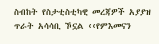ስብከት የስታቲስቲካዊ መረጃዎች አያያዝ ጥራት አሳሳቢ ኾኗል ‹‹የምእመናን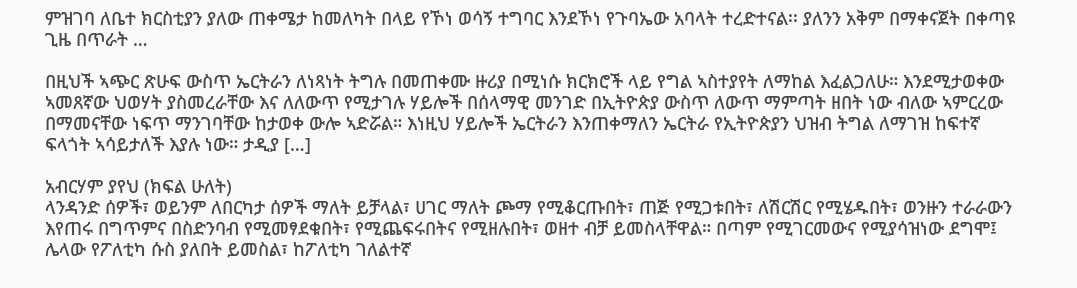ምዝገባ ለቤተ ክርስቲያን ያለው ጠቀሜታ ከመለካት በላይ የኾነ ወሳኝ ተግባር እንደኾነ የጉባኤው አባላት ተረድተናል፡፡ ያለንን አቅም በማቀናጀት በቀጣዩ ጊዜ በጥራት …

በዚህች ኣጭር ጽሁፍ ውስጥ ኤርትራን ለነጻነት ትግሉ በመጠቀሙ ዙሪያ በሚነሱ ክርክሮች ላይ የግል ኣስተያየት ለማከል እፈልጋለሁ። እንደሚታወቀው ኣመጸኛው ህወሃት ያስመረራቸው እና ለለውጥ የሚታገሉ ሃይሎች በሰላማዊ መንገድ በኢትዮጵያ ውስጥ ለውጥ ማምጣት ዘበት ነው ብለው ኣምርረው በማመናቸው ነፍጥ ማንገባቸው ከታወቀ ውሎ ኣድሯል። እነዚህ ሃይሎች ኤርትራን እንጠቀማለን ኤርትራ የኢትዮጵያን ህዝብ ትግል ለማገዝ ከፍተኛ ፍላጎት ኣሳይታለች እያሉ ነው። ታዲያ […]

አብርሃም ያየህ (ክፍል ሁለት)
ላንዳንድ ሰዎች፣ ወይንም ለበርካታ ሰዎች ማለት ይቻላል፣ ሀገር ማለት ጮማ የሚቆርጡበት፣ ጠጅ የሚጋቱበት፣ ለሽርሽር የሚሄዱበት፣ ወንዙን ተራራውን እየጠሩ በግጥምና በስድንባብ የሚመፃደቁበት፣ የሚጨፍሩበትና የሚዘሉበት፣ ወዘተ ብቻ ይመስላቸዋል። በጣም የሚገርመውና የሚያሳዝነው ደግሞ፤ ሌላው የፖለቲካ ሱስ ያለበት ይመስል፣ ከፖለቲካ ገለልተኛ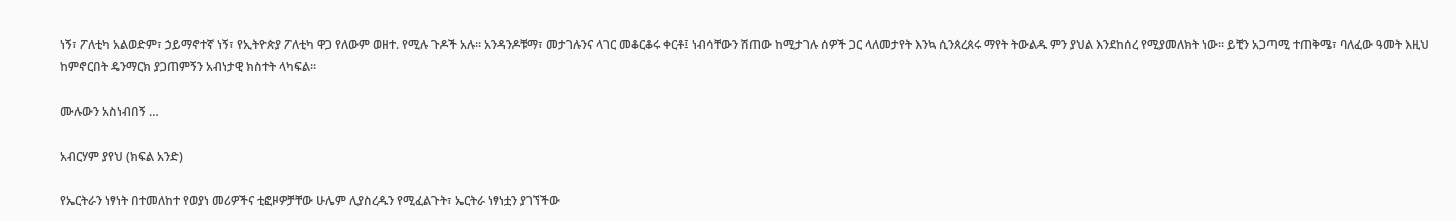ነኝ፣ ፖለቲካ አልወድም፣ ኃይማኖተኛ ነኝ፣ የኢትዮጵያ ፖለቲካ ዋጋ የለውም ወዘተ. የሚሉ ጉዶች አሉ። አንዳንዶቹማ፣ መታገሉንና ላገር መቆርቆሩ ቀርቶ፤ ነብሳቸውን ሽጠው ከሚታገሉ ሰዎች ጋር ላለመታየት እንኳ ሲንጰረጰሩ ማየት ትውልዱ ምን ያህል እንደከሰረ የሚያመለክት ነው። ይቺን አጋጣሚ ተጠቅሜ፣ ባለፈው ዓመት እዚህ ከምኖርበት ዴንማርክ ያጋጠምኝን አብነታዊ ክስተት ላካፍል።

ሙሉውን አስነብበኝ …

አብርሃም ያየህ (ክፍል አንድ)

የኤርትራን ነፃነት በተመለከተ የወያነ መሪዎችና ቲፎዞዎቻቸው ሁሌም ሊያስረዱን የሚፈልጉት፣ ኤርትራ ነፃነቷን ያገኘችው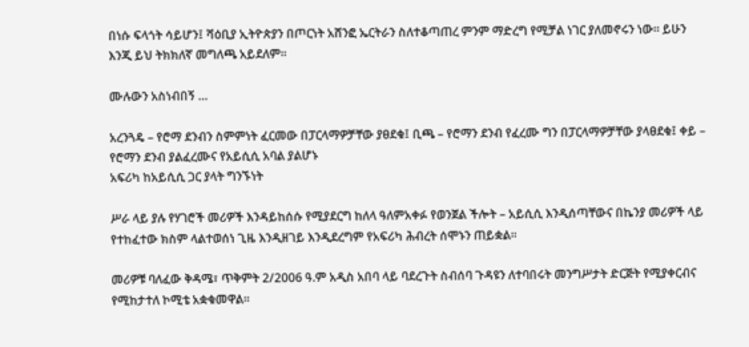በነሱ ፍላጎት ሳይሆን፤ ሻዕቢያ ኢትዮጵያን በጦርነት አሸንፎ ኤርትራን ስለተቆጣጠረ ምንም ማድረግ የሚቻል ነገር ያለመኖሩን ነው። ይሁን እንጂ ይህ ትክክለኛ መግለጫ አይደለም።

ሙሉውን አስነብበኝ …

አረንጓዴ – የሮማ ደንብን ስምምነት ፈርመው በፓርላማዎቻቸው ያፀደቁ፤ ቢጫ – የሮማን ደንብ የፈረሙ ግን በፓርላማዎቻቸው ያላፀደቁ፤ ቀይ – የሮማን ደንብ ያልፈረሙና የአይሲሲ አባል ያልሆኑ
አፍሪካ ከአይሲሲ ጋር ያላት ግንኙነት

ሥራ ላይ ያሉ የሃገሮች መሪዎች እንዳይከሰሱ የሚያደርግ ከለላ ዓለምአቀፉ የወንጀል ችሎት – አይሲሲ እንዲሰጣቸውና በኬንያ መሪዎች ላይ የተከፈተው ክስም ላልተወሰነ ጊዜ እንዲዘገይ እንዲደረግም የአፍሪካ ሕብረት ሰሞኑን ጠይቋል፡፡

መሪዎቹ ባለፈው ቅዳሜ፣ ጥቅምት 2/2006 ዓ.ም አዲስ አበባ ላይ ባደረጉት ስብሰባ ጉዳዩን ለተባበሩት መንግሥታት ድርጅት የሚያቀርብና የሚከታተለ ኮሚቴ አቋቁመዋል፡፡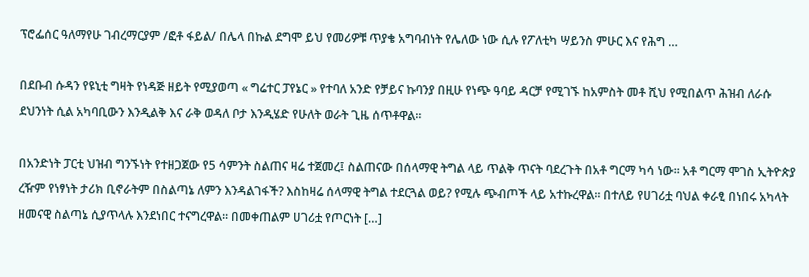ፕሮፌሰር ዓለማየሁ ገብረማርያም /ፎቶ ፋይል/ በሌላ በኩል ደግሞ ይህ የመሪዎቹ ጥያቄ አግባብነት የሌለው ነው ሲሉ የፖለቲካ ሣይንስ ምሁር እና የሕግ …

በደቡብ ሱዳን የዩኒቲ ግዛት የነዳጅ ዘይት የሚያወጣ « ግሬተር ፓየኔር » የተባለ አንድ የቻይና ኩባንያ በዚሁ የነጭ ዓባይ ዳርቻ የሚገኙ ከአምስት መቶ ሺህ የሚበልጥ ሕዝብ ለራሱ ደህንነት ሲል አካባቢውን እንዲልቅ እና ራቅ ወዳለ ቦታ እንዲሄድ የሁለት ወራት ጊዜ ሰጥቶዋል።

በአንድነት ፓርቲ ህዝብ ግንኙነት የተዘጋጀው የ5 ሳምንት ስልጠና ዛሬ ተጀመረ፤ ስልጠናው በሰላማዊ ትግል ላይ ጥልቅ ጥናት ባደረጉት በአቶ ግርማ ካሳ ነው፡፡ አቶ ግርማ ሞገስ ኢትዮጵያ ረዥም የነፃነት ታሪክ ቢኖራትም በስልጣኔ ለምን እንዳልገፋች? እስከዛሬ ሰላማዊ ትግል ተደርጓል ወይ? የሚሉ ጭብጦች ላይ አተኩረዋል፡፡ በተለይ የሀገሪቷ ባህል ቀራፂ በነበሩ አካላት ዘመናዊ ስልጣኔ ሲያጥላሉ እንደነበር ተናግረዋል፡፡ በመቀጠልም ሀገሪቷ የጦርነት […]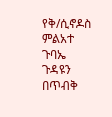የቅ/ሲኖዶስ ምልአተ ጉባኤ ጉዳዩን በጥብቅ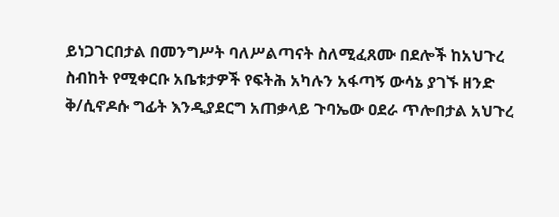ይነጋገርበታል በመንግሥት ባለሥልጣናት ስለሚፈጸሙ በደሎች ከአህጉረ ስብከት የሚቀርቡ አቤቱታዎች የፍትሕ አካሉን አፋጣኝ ውሳኔ ያገኙ ዘንድ ቅ/ሲኖዶሱ ግፊት እንዲያደርግ አጠቃላይ ጉባኤው ዐደራ ጥሎበታል አህጉረ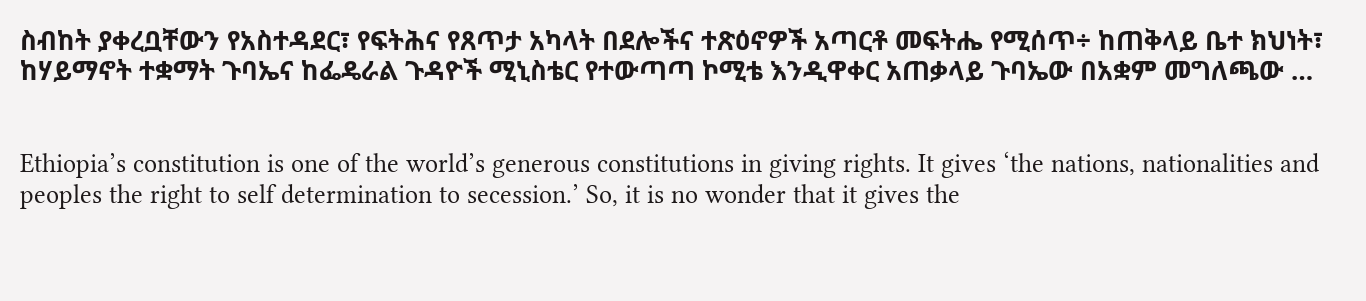ስብከት ያቀረቧቸውን የአስተዳደር፣ የፍትሕና የጸጥታ አካላት በደሎችና ተጽዕኖዎች አጣርቶ መፍትሔ የሚሰጥ÷ ከጠቅላይ ቤተ ክህነት፣ ከሃይማኖት ተቋማት ጉባኤና ከፌዴራል ጉዳዮች ሚኒስቴር የተውጣጣ ኮሚቴ እንዲዋቀር አጠቃላይ ጉባኤው በአቋም መግለጫው …


Ethiopia’s constitution is one of the world’s generous constitutions in giving rights. It gives ‘the nations, nationalities and peoples the right to self determination to secession.’ So, it is no wonder that it gives the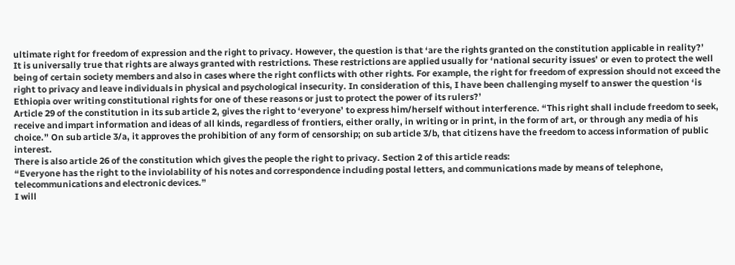ultimate right for freedom of expression and the right to privacy. However, the question is that ‘are the rights granted on the constitution applicable in reality?’
It is universally true that rights are always granted with restrictions. These restrictions are applied usually for ‘national security issues’ or even to protect the well being of certain society members and also in cases where the right conflicts with other rights. For example, the right for freedom of expression should not exceed the right to privacy and leave individuals in physical and psychological insecurity. In consideration of this, I have been challenging myself to answer the question ‘is Ethiopia over writing constitutional rights for one of these reasons or just to protect the power of its rulers?’
Article 29 of the constitution in its sub article 2, gives the right to ‘everyone’ to express him/herself without interference. “This right shall include freedom to seek, receive and impart information and ideas of all kinds, regardless of frontiers, either orally, in writing or in print, in the form of art, or through any media of his choice.” On sub article 3/a, it approves the prohibition of any form of censorship; on sub article 3/b, that citizens have the freedom to access information of public interest.
There is also article 26 of the constitution which gives the people the right to privacy. Section 2 of this article reads:
“Everyone has the right to the inviolability of his notes and correspondence including postal letters, and communications made by means of telephone, telecommunications and electronic devices.”
I will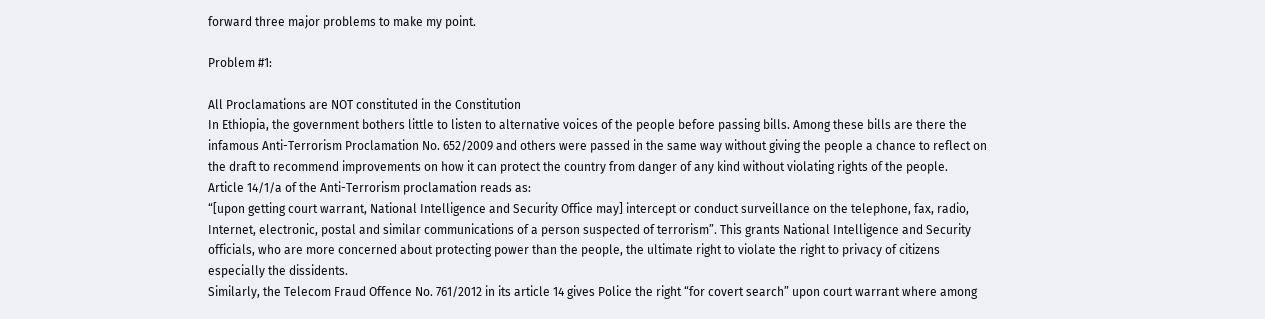forward three major problems to make my point.

Problem #1:

All Proclamations are NOT constituted in the Constitution
In Ethiopia, the government bothers little to listen to alternative voices of the people before passing bills. Among these bills are there the infamous Anti-Terrorism Proclamation No. 652/2009 and others were passed in the same way without giving the people a chance to reflect on the draft to recommend improvements on how it can protect the country from danger of any kind without violating rights of the people.
Article 14/1/a of the Anti-Terrorism proclamation reads as:
“[upon getting court warrant, National Intelligence and Security Office may] intercept or conduct surveillance on the telephone, fax, radio, Internet, electronic, postal and similar communications of a person suspected of terrorism”. This grants National Intelligence and Security officials, who are more concerned about protecting power than the people, the ultimate right to violate the right to privacy of citizens especially the dissidents.
Similarly, the Telecom Fraud Offence No. 761/2012 in its article 14 gives Police the right “for covert search” upon court warrant where among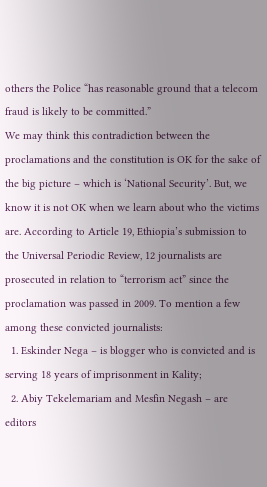others the Police “has reasonable ground that a telecom fraud is likely to be committed.”
We may think this contradiction between the proclamations and the constitution is OK for the sake of the big picture – which is ‘National Security’. But, we know it is not OK when we learn about who the victims are. According to Article 19, Ethiopia’s submission to the Universal Periodic Review, 12 journalists are prosecuted in relation to “terrorism act” since the proclamation was passed in 2009. To mention a few among these convicted journalists:
  1. Eskinder Nega – is blogger who is convicted and is serving 18 years of imprisonment in Kality;
  2. Abiy Tekelemariam and Mesfin Negash – are editors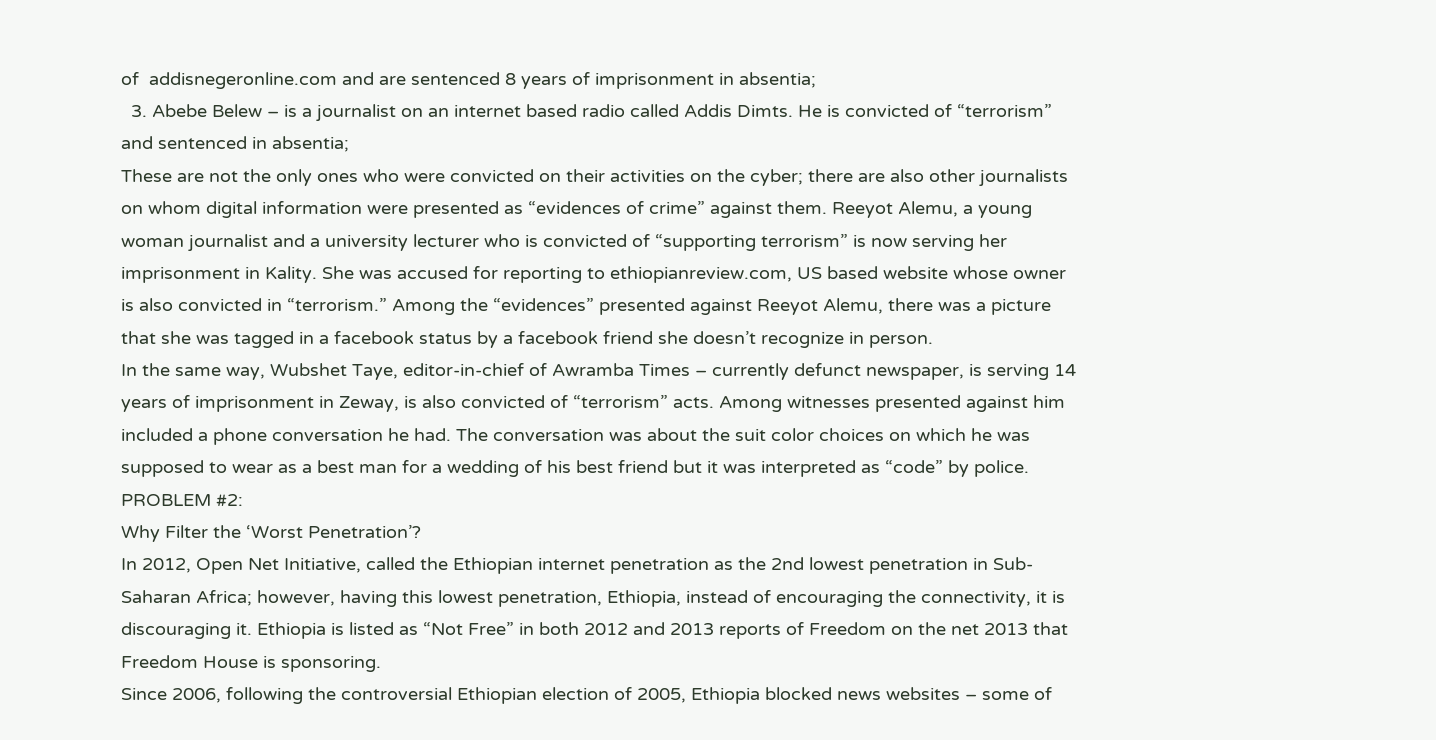of  addisnegeronline.com and are sentenced 8 years of imprisonment in absentia;
  3. Abebe Belew – is a journalist on an internet based radio called Addis Dimts. He is convicted of “terrorism” and sentenced in absentia;
These are not the only ones who were convicted on their activities on the cyber; there are also other journalists on whom digital information were presented as “evidences of crime” against them. Reeyot Alemu, a young woman journalist and a university lecturer who is convicted of “supporting terrorism” is now serving her imprisonment in Kality. She was accused for reporting to ethiopianreview.com, US based website whose owner is also convicted in “terrorism.” Among the “evidences” presented against Reeyot Alemu, there was a picture that she was tagged in a facebook status by a facebook friend she doesn’t recognize in person.
In the same way, Wubshet Taye, editor-in-chief of Awramba Times – currently defunct newspaper, is serving 14 years of imprisonment in Zeway, is also convicted of “terrorism” acts. Among witnesses presented against him included a phone conversation he had. The conversation was about the suit color choices on which he was supposed to wear as a best man for a wedding of his best friend but it was interpreted as “code” by police.
PROBLEM #2:
Why Filter the ‘Worst Penetration’?
In 2012, Open Net Initiative, called the Ethiopian internet penetration as the 2nd lowest penetration in Sub-Saharan Africa; however, having this lowest penetration, Ethiopia, instead of encouraging the connectivity, it is discouraging it. Ethiopia is listed as “Not Free” in both 2012 and 2013 reports of Freedom on the net 2013 that Freedom House is sponsoring.
Since 2006, following the controversial Ethiopian election of 2005, Ethiopia blocked news websites – some of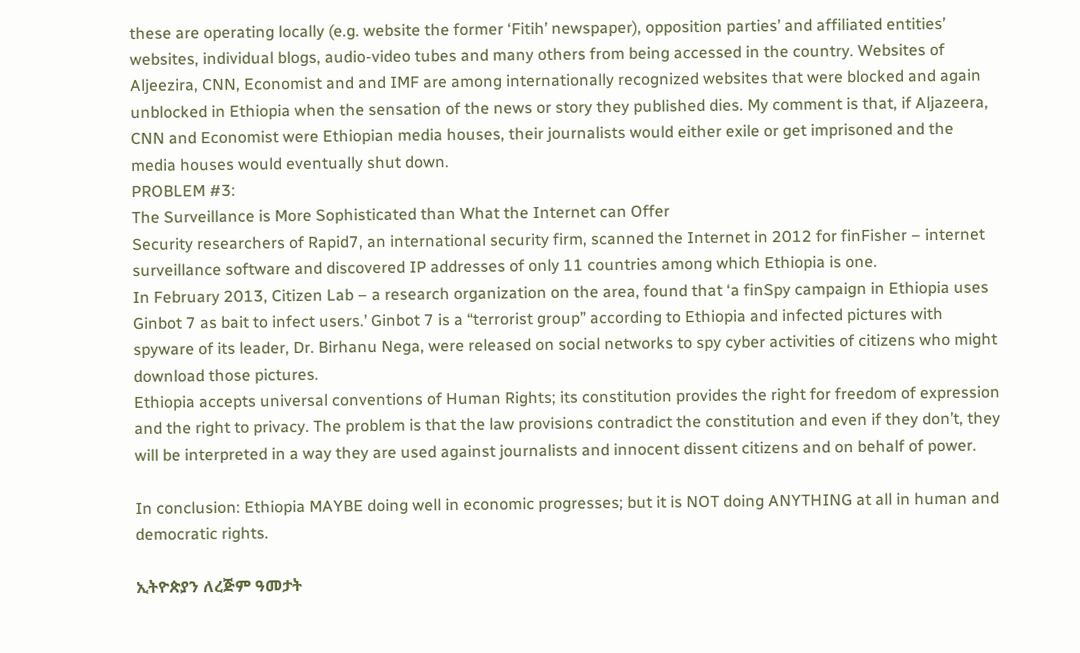these are operating locally (e.g. website the former ‘Fitih’ newspaper), opposition parties’ and affiliated entities’ websites, individual blogs, audio-video tubes and many others from being accessed in the country. Websites of Aljeezira, CNN, Economist and and IMF are among internationally recognized websites that were blocked and again unblocked in Ethiopia when the sensation of the news or story they published dies. My comment is that, if Aljazeera, CNN and Economist were Ethiopian media houses, their journalists would either exile or get imprisoned and the media houses would eventually shut down.
PROBLEM #3:
The Surveillance is More Sophisticated than What the Internet can Offer
Security researchers of Rapid7, an international security firm, scanned the Internet in 2012 for finFisher – internet surveillance software and discovered IP addresses of only 11 countries among which Ethiopia is one.
In February 2013, Citizen Lab – a research organization on the area, found that ‘a finSpy campaign in Ethiopia uses Ginbot 7 as bait to infect users.’ Ginbot 7 is a “terrorist group” according to Ethiopia and infected pictures with spyware of its leader, Dr. Birhanu Nega, were released on social networks to spy cyber activities of citizens who might download those pictures.
Ethiopia accepts universal conventions of Human Rights; its constitution provides the right for freedom of expression and the right to privacy. The problem is that the law provisions contradict the constitution and even if they don’t, they will be interpreted in a way they are used against journalists and innocent dissent citizens and on behalf of power.

In conclusion: Ethiopia MAYBE doing well in economic progresses; but it is NOT doing ANYTHING at all in human and democratic rights.

ኢትዮጵያን ለረጅም ዓመታት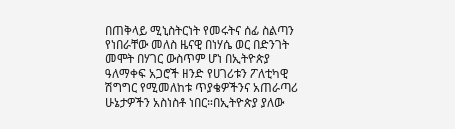በጠቅላይ ሚኒስትርነት የመሩትና ሰፊ ስልጣን የነበራቸው መለስ ዜናዊ በነሃሴ ወር በድንገት መሞት በሃገር ውስጥም ሆነ በኢትዮጵያ ዓለማቀፍ አጋሮች ዘንድ የሀገሪቱን ፖለቲካዊ ሽግግር የሚመለከቱ ጥያቄዎችንና አጠራጣሪ ሁኔታዎችን አስነስቶ ነበር።በኢትዮጵያ ያለው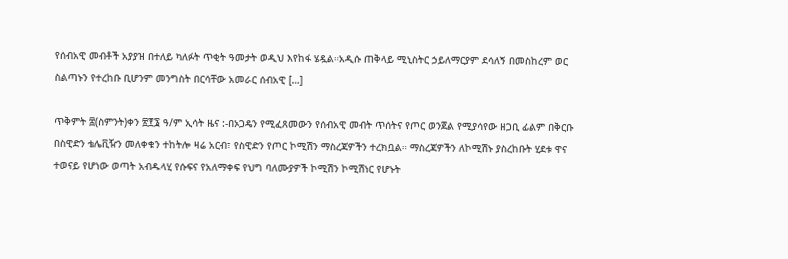የሰብአዊ መብቶች አያያዝ በተለይ ካለፉት ጥቂት ዓመታት ወዲህ እየከፋ ሄዷል።አዲሱ ጠቅላይ ሚኒስትር ኃይለማርያም ደሳለኝ በመስከረም ወር ስልጣኑን የተረከቡ ቢሆንም መንግስት በርሳቸው አመራር ሰብአዊ […]

ጥቅምት ፰(ስምንት)ቀን ፳፻፮ ዓ/ም ኢሳት ዜና :-በኦጋዴን የሚፈጸመውን የሰብአዊ መብት ጥሰትና የጦር ወንጀል የሚያሳየው ዘጋቢ ፊልም በቅርቡ በስዊድን ቴሌቪዥን መለቀቁን ተከትሎ ዛሬ አርብ፣ የስዊድን የጦር ኮሚሽን ማስረጃዎችን ተረክቧል። ማስረጃዎችን ለኮሚሽኑ ያስረከቡት ሂደቱ ዋና ተወናይ የሆነው ወጣት አብዱላሂ የሱፍና የአለማቀፍ የህግ ባለሙያዎች ኮሚሽን ኮሚሽነር የሆኑት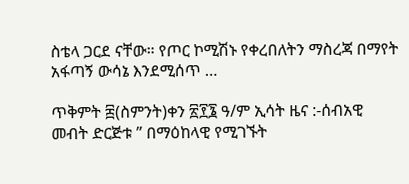ስቴላ ጋርደ ናቸው። የጦር ኮሚሽኑ የቀረበለትን ማስረጃ በማየት አፋጣኝ ውሳኔ እንደሚሰጥ …

ጥቅምት ፰(ስምንት)ቀን ፳፻፮ ዓ/ም ኢሳት ዜና :-ሰብአዊ መብት ድርጅቱ ” በማዕከላዊ የሚገኙት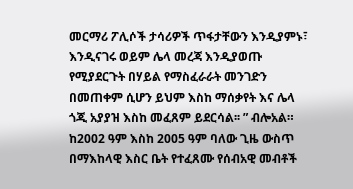መርማሪ ፖሊሶች ታሳሪዎች ጥፋታቸውን እንዲያምኑ፣ እንዲናገሩ ወይም ሌላ መረጃ እንዲያወጡ የሚያደርጉት በሃይል የማስፈራራት መንገድን በመጠቀም ሲሆን ይህም እስከ ማሰቃየት እና ሌላ ጎጂ አያያዝ እስከ መፈጸም ይደርሳል፡፡ ” ብሎአል። ከ2002 ዓም እስከ 2005 ዓም ባለው ጊዜ ውስጥ በማእከላዊ እስር ቤት የተፈጸሙ የሰብአዊ መብቶች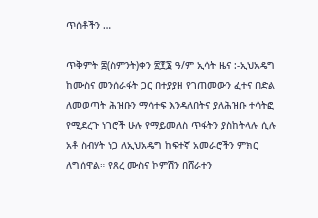ጥሰቶችን …

ጥቅምት ፰(ስምንት)ቀን ፳፻፮ ዓ/ም ኢሳት ዜና :-ኢህአዴግ ከሙስና መንሰራፋት ጋር በተያያዘ የገጠመውን ፈተና በድል ለመወጣት ሕዝቡን ማሳተፍ እንዳለበትና ያለሕዝቡ ተሳትፎ የሚደረጉ ነገሮች ሁሉ የማይመለስ ጥፋትን ያስከትላሉ ሲሉ አቶ ስብሃት ነጋ ለኢህአዴግ ከፍተኛ አመራሮችን ምክር ለግሰዋል። የጸረ ሙስና ኮምሽን በሸራተን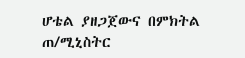ሆቴል ያዘጋጀውና በምክትል ጠ/ሚኒስትር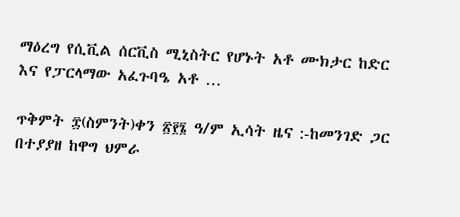ማዕረግ የሲቪል ሰርቪስ ሚኒስትር የሆኑት አቶ ሙክታር ከድር እና የፓርላማው አፈጉባዔ አቶ …

ጥቅምት ፰(ስምንት)ቀን ፳፻፮ ዓ/ም ኢሳት ዜና :-ከመንገድ ጋር በተያያዘ ከዋግ ህምራ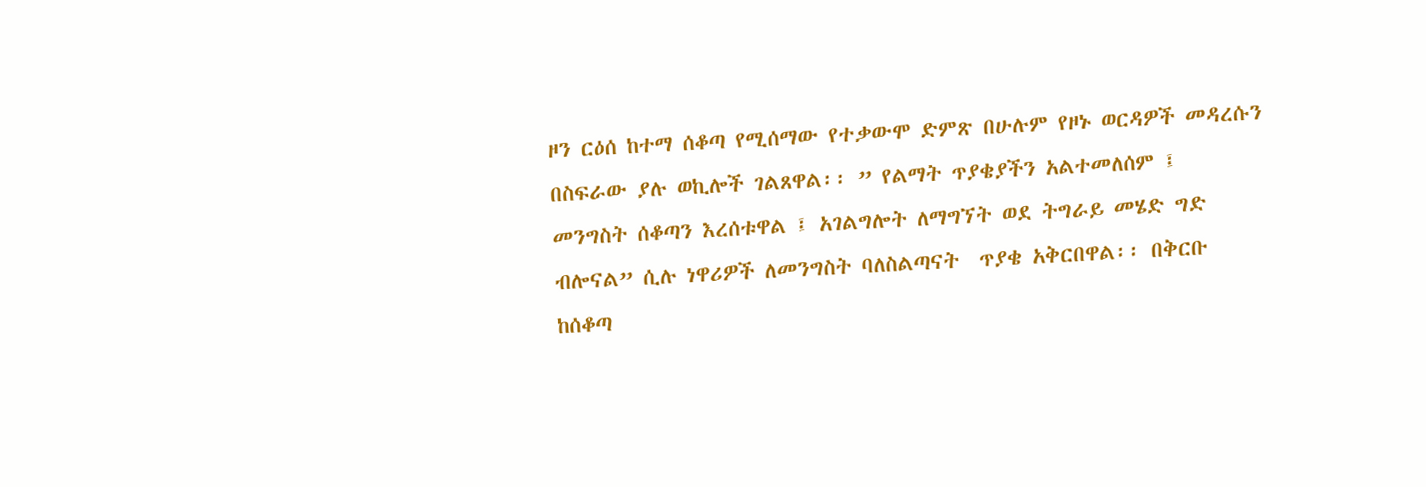ዞን ርዕሰ ከተማ ሰቆጣ የሚሰማው የተቃውሞ ድምጽ በሁሉም የዞኑ ወርዳዎች መዳረሱን በስፍራው ያሉ ወኪሎች ገልጸዋል፡፡ ” የልማት ጥያቄያችን አልተመለሰም ፤  መንግስት ሰቆጣን እረሰቱዋል ፤ አገልግሎት ለማግኘት ወደ ትግራይ መሄድ ግድ ብሎናል” ሲሉ ነዋሪዎች ለመንግስት ባለስልጣናት  ጥያቄ አቅርበዋል፡፡ በቅርቡ ከሰቆጣ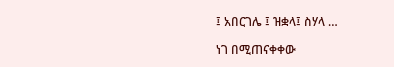፤ አበርገሌ ፤ ዝቋላ፤ ስሃላ …

ነገ በሚጠናቀቀው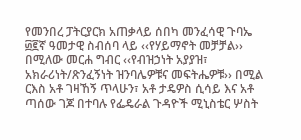የመንበረ ፓትርያርክ አጠቃላይ ሰበካ መንፈሳዊ ጉባኤ ፴፪ኛ ዓመታዊ ስብሰባ ላይ ‹‹የሃይማኖት መቻቻል›› በሚለው መርሐ ግብር ‹‹የብዝኃነት አያያዝ፣ አክራሪነት/ጽንፈኝነት ዝንባሌዎቹና መፍትሔዎቹ›› በሚል ርእስ አቶ ገዛኸኝ ጥላሁን፣ አቶ ታዴዎስ ሲሳይ እና አቶ ጣሰው ገጆ በተባሉ የፌዴራል ጉዳዮች ሚኒስቴር ሦስት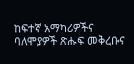ከፍተኛ አማካሪዎችና ባለሞያዎች ጽሑፍ መቅረቡና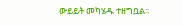ውይይት መካሄዱ ተዘግቧል፡፡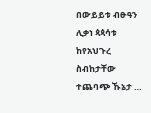በውይይቱ ብፁዓን ሊቃነ ጳጳሳቱ ከየአህጉረ ስብከታቸው ተጨባጭ ኹኔታ …